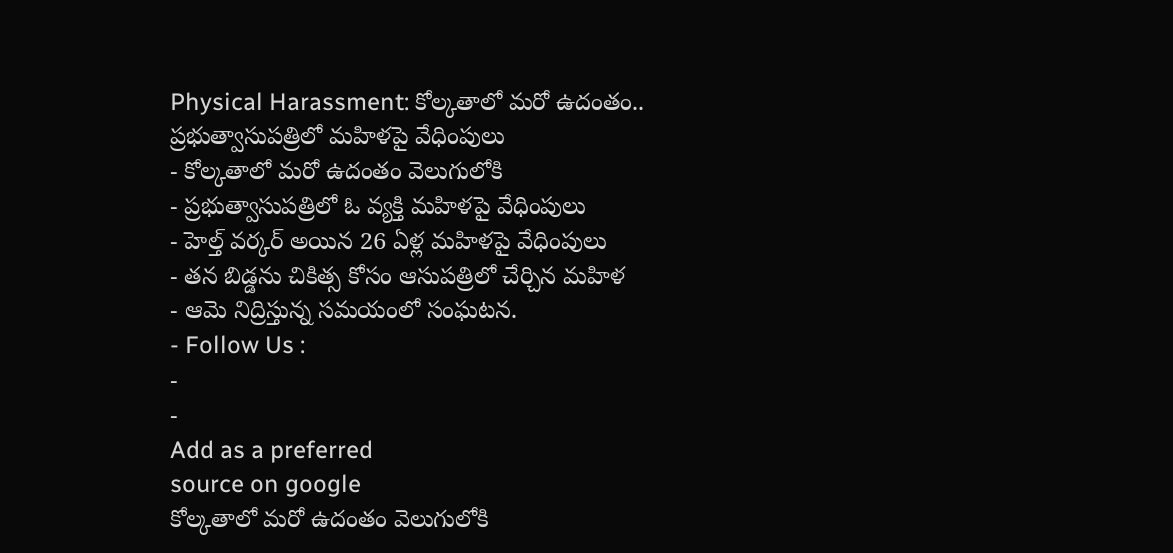Physical Harassment: కోల్కతాలో మరో ఉదంతం.. ప్రభుత్వాసుపత్రిలో మహిళపై వేధింపులు
- కోల్కతాలో మరో ఉదంతం వెలుగులోకి
- ప్రభుత్వాసుపత్రిలో ఓ వ్యక్తి మహిళపై వేధింపులు
- హెల్త్ వర్కర్ అయిన 26 ఏళ్ల మహిళపై వేధింపులు
- తన బిడ్డను చికిత్స కోసం ఆసుపత్రిలో చేర్చిన మహిళ
- ఆమె నిద్రిస్తున్న సమయంలో సంఘటన.
- Follow Us :
-
-
Add as a preferred
source on google
కోల్కతాలో మరో ఉదంతం వెలుగులోకి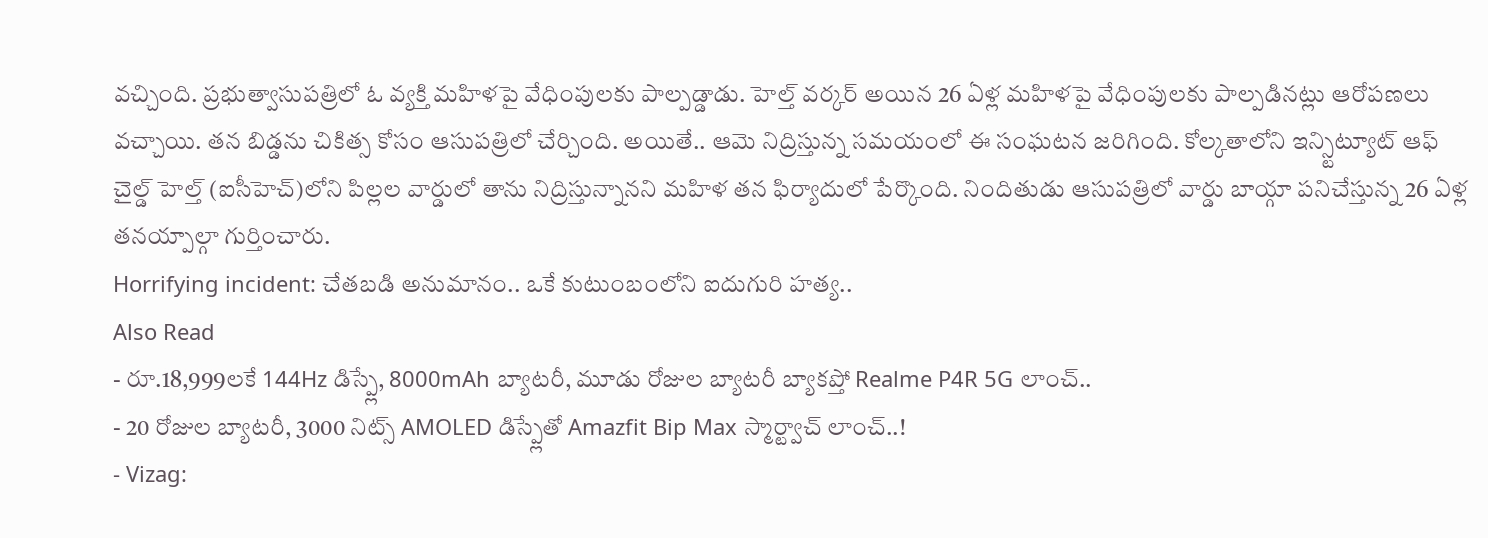వచ్చింది. ప్రభుత్వాసుపత్రిలో ఓ వ్యక్తి మహిళపై వేధింపులకు పాల్పడ్డాడు. హెల్త్ వర్కర్ అయిన 26 ఏళ్ల మహిళపై వేధింపులకు పాల్పడినట్లు ఆరోపణలు వచ్చాయి. తన బిడ్డను చికిత్స కోసం ఆసుపత్రిలో చేర్చింది. అయితే.. ఆమె నిద్రిస్తున్న సమయంలో ఈ సంఘటన జరిగింది. కోల్కతాలోని ఇన్స్టిట్యూట్ ఆఫ్ చైల్డ్ హెల్త్ (ఐసీహెచ్)లోని పిల్లల వార్డులో తాను నిద్రిస్తున్నానని మహిళ తన ఫిర్యాదులో పేర్కొంది. నిందితుడు ఆసుపత్రిలో వార్డు బాయ్గా పనిచేస్తున్న 26 ఏళ్ల తనయ్పాల్గా గుర్తించారు.
Horrifying incident: చేతబడి అనుమానం.. ఒకే కుటుంబంలోని ఐదుగురి హత్య..
Also Read
- రూ.18,999లకే 144Hz డిస్ప్లే, 8000mAh బ్యాటరీ, మూడు రోజుల బ్యాటరీ బ్యాకప్తో Realme P4R 5G లాంచ్..
- 20 రోజుల బ్యాటరీ, 3000 నిట్స్ AMOLED డిస్ప్లేతో Amazfit Bip Max స్మార్ట్వాచ్ లాంచ్..!
- Vizag: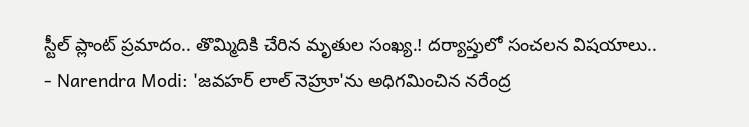స్టీల్ ప్లాంట్ ప్రమాదం.. తొమ్మిదికి చేరిన మృతుల సంఖ్య.! దర్యాప్తులో సంచలన విషయాలు..
- Narendra Modi: 'జవహర్ లాల్ నెహ్రూ'ను అధిగమించిన నరేంద్ర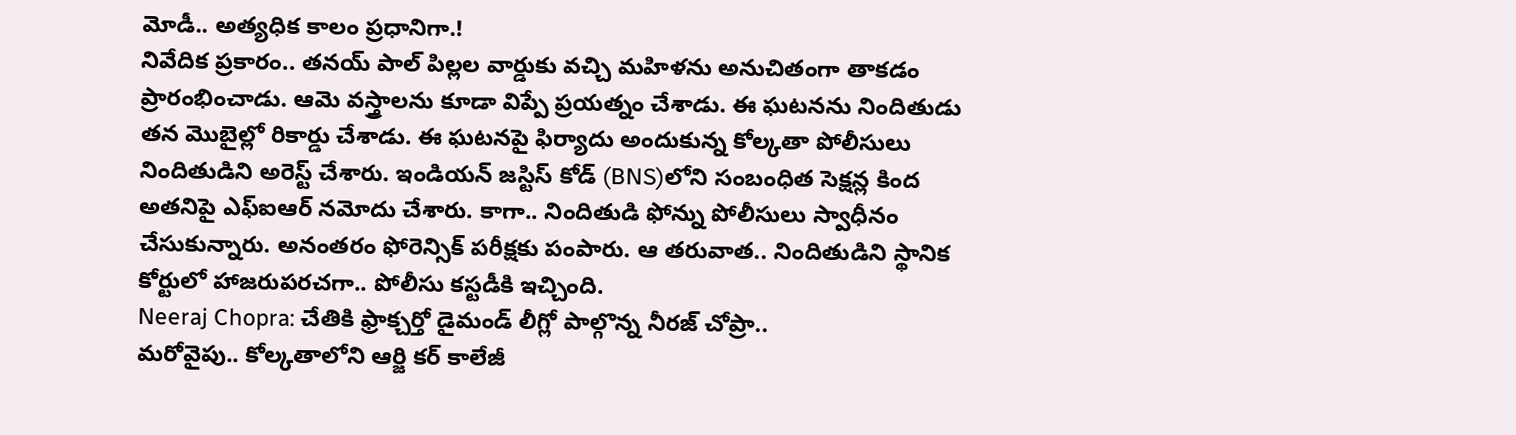మోడీ.. అత్యధిక కాలం ప్రధానిగా.!
నివేదిక ప్రకారం.. తనయ్ పాల్ పిల్లల వార్డుకు వచ్చి మహిళను అనుచితంగా తాకడం ప్రారంభించాడు. ఆమె వస్త్రాలను కూడా విప్పే ప్రయత్నం చేశాడు. ఈ ఘటనను నిందితుడు తన మొబైల్లో రికార్డు చేశాడు. ఈ ఘటనపై ఫిర్యాదు అందుకున్న కోల్కతా పోలీసులు నిందితుడిని అరెస్ట్ చేశారు. ఇండియన్ జస్టిస్ కోడ్ (BNS)లోని సంబంధిత సెక్షన్ల కింద అతనిపై ఎఫ్ఐఆర్ నమోదు చేశారు. కాగా.. నిందితుడి ఫోన్ను పోలీసులు స్వాధీనం చేసుకున్నారు. అనంతరం ఫోరెన్సిక్ పరీక్షకు పంపారు. ఆ తరువాత.. నిందితుడిని స్థానిక కోర్టులో హాజరుపరచగా.. పోలీసు కస్టడీకి ఇచ్చింది.
Neeraj Chopra: చేతికి ఫ్రాక్చర్తో డైమండ్ లీగ్లో పాల్గొన్న నీరజ్ చోప్రా..
మరోవైపు.. కోల్కతాలోని ఆర్జి కర్ కాలేజీ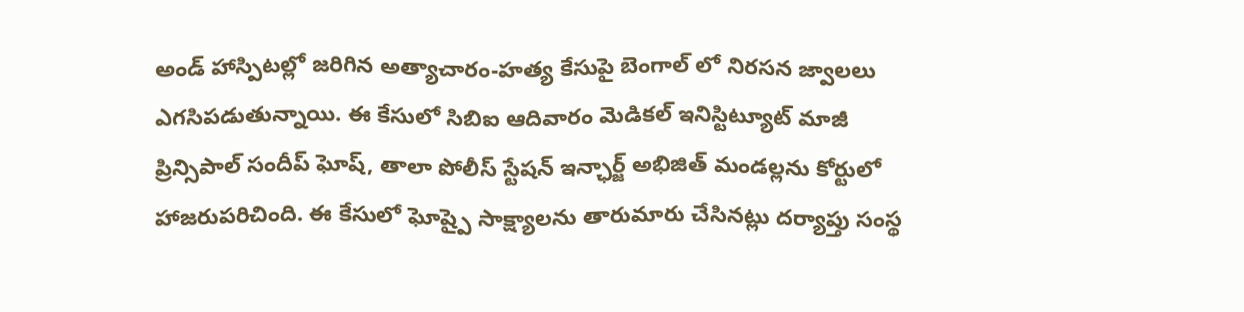అండ్ హాస్పిటల్లో జరిగిన అత్యాచారం-హత్య కేసుపై బెంగాల్ లో నిరసన జ్వాలలు ఎగసిపడుతున్నాయి. ఈ కేసులో సిబిఐ ఆదివారం మెడికల్ ఇనిస్టిట్యూట్ మాజీ ప్రిన్సిపాల్ సందీప్ ఘోష్, తాలా పోలీస్ స్టేషన్ ఇన్ఛార్జ్ అభిజిత్ మండల్లను కోర్టులో హాజరుపరిచింది. ఈ కేసులో ఘోష్పై సాక్ష్యాలను తారుమారు చేసినట్లు దర్యాప్తు సంస్థ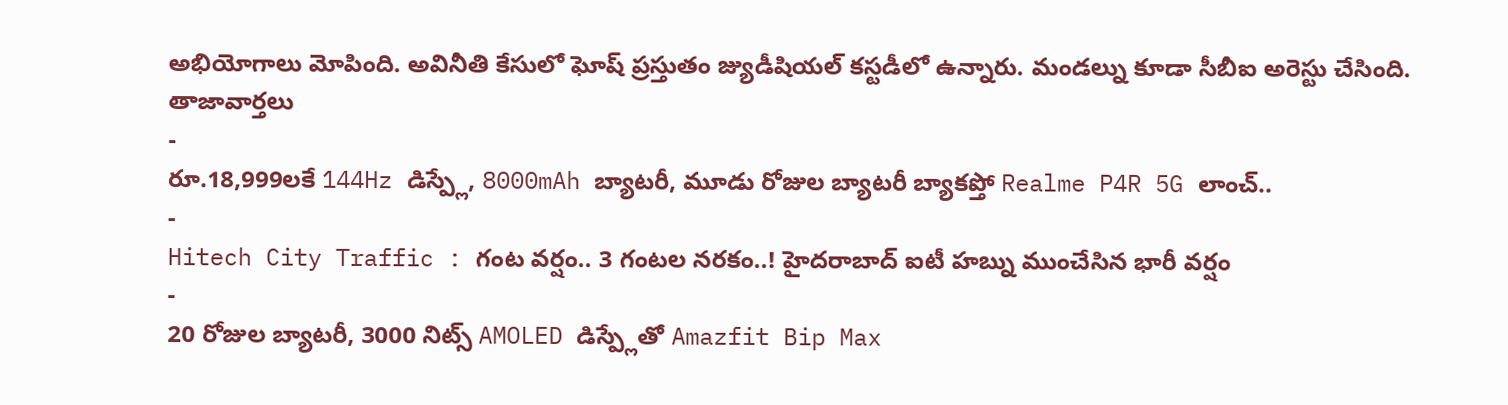అభియోగాలు మోపింది. అవినీతి కేసులో ఘోష్ ప్రస్తుతం జ్యుడీషియల్ కస్టడీలో ఉన్నారు. మండల్ను కూడా సీబీఐ అరెస్టు చేసింది.
తాజావార్తలు
-
రూ.18,999లకే 144Hz డిస్ప్లే, 8000mAh బ్యాటరీ, మూడు రోజుల బ్యాటరీ బ్యాకప్తో Realme P4R 5G లాంచ్..
-
Hitech City Traffic : గంట వర్షం.. 3 గంటల నరకం..! హైదరాబాద్ ఐటీ హబ్ను ముంచేసిన భారీ వర్షం
-
20 రోజుల బ్యాటరీ, 3000 నిట్స్ AMOLED డిస్ప్లేతో Amazfit Bip Max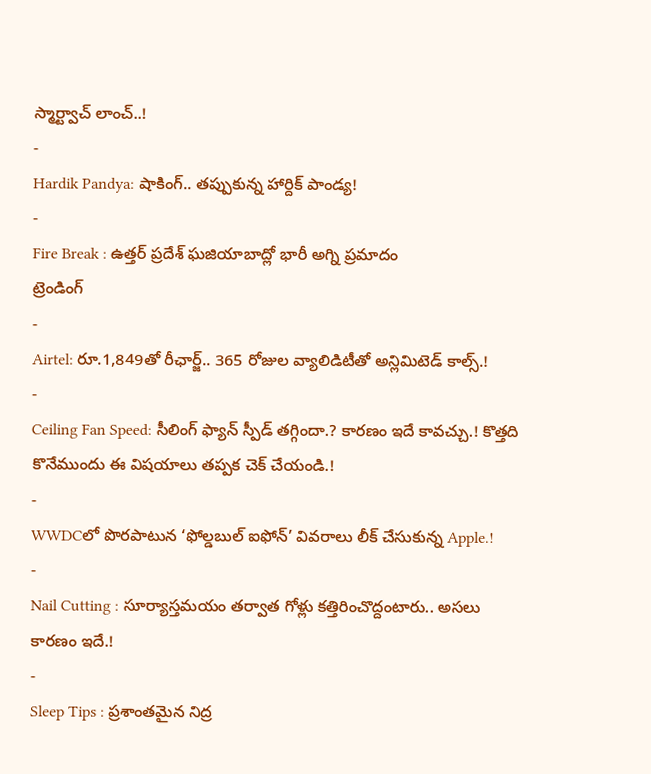స్మార్ట్వాచ్ లాంచ్..!
-
Hardik Pandya: షాకింగ్.. తప్పుకున్న హార్దిక్ పాండ్య!
-
Fire Break : ఉత్తర్ ప్రదేశ్ ఘజియాబాద్లో భారీ అగ్ని ప్రమాదం
ట్రెండింగ్
-
Airtel: రూ.1,849తో రీఛార్జ్.. 365 రోజుల వ్యాలిడిటీతో అన్లిమిటెడ్ కాల్స్.!
-
Ceiling Fan Speed: సీలింగ్ ఫ్యాన్ స్పీడ్ తగ్గిందా.? కారణం ఇదే కావచ్చు.! కొత్తది కొనేముందు ఈ విషయాలు తప్పక చెక్ చేయండి.!
-
WWDCలో పొరపాటున ‘ఫోల్డబుల్ ఐఫోన్’ వివరాలు లీక్ చేసుకున్న Apple.!
-
Nail Cutting : సూర్యాస్తమయం తర్వాత గోళ్లు కత్తిరించొద్దంటారు.. అసలు కారణం ఇదే.!
-
Sleep Tips : ప్రశాంతమైన నిద్ర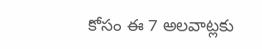కోసం ఈ 7 అలవాట్లకు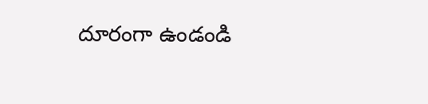దూరంగా ఉండండి